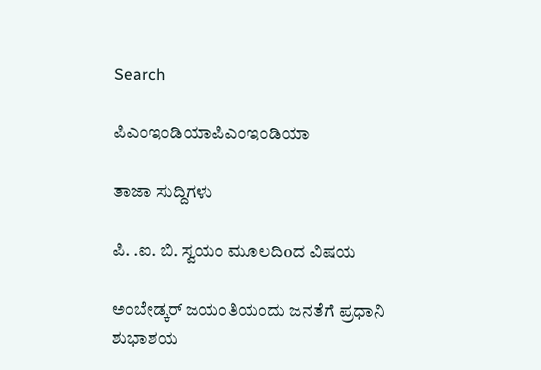Search

ಪಿಎಂಇಂಡಿಯಾಪಿಎಂಇಂಡಿಯಾ

ತಾಜಾ ಸುದ್ದಿಗಳು

ಪಿ. .ಐ. ಬಿ. ಸ್ವಯಂ ಮೂಲದಿoದ ವಿಷಯ

ಅಂಬೇಡ್ಕರ್ ಜಯಂತಿಯಂದು ಜನತೆಗೆ ಪ್ರಧಾನಿ ಶುಭಾಶಯ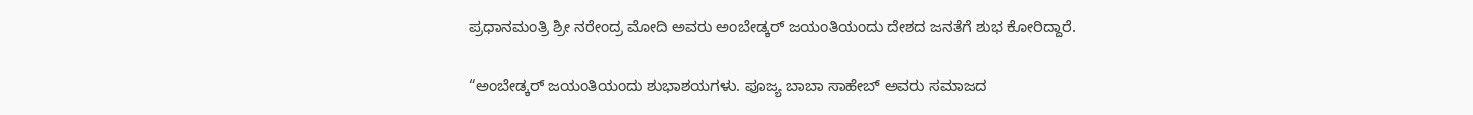ಪ್ರಧಾನಮಂತ್ರಿ ಶ್ರೀ ನರೇಂದ್ರ ಮೋದಿ ಅವರು ಅಂಬೇಡ್ಕರ್ ಜಯಂತಿಯಂದು ದೇಶದ ಜನತೆಗೆ ಶುಭ ಕೋರಿದ್ದಾರೆ.

“ಅಂಬೇಡ್ಕರ್ ಜಯಂತಿಯಂದು ಶುಭಾಶಯಗಳು. ಪೂಜ್ಯ ಬಾಬಾ ಸಾಹೇಬ್ ಅವರು ಸಮಾಜದ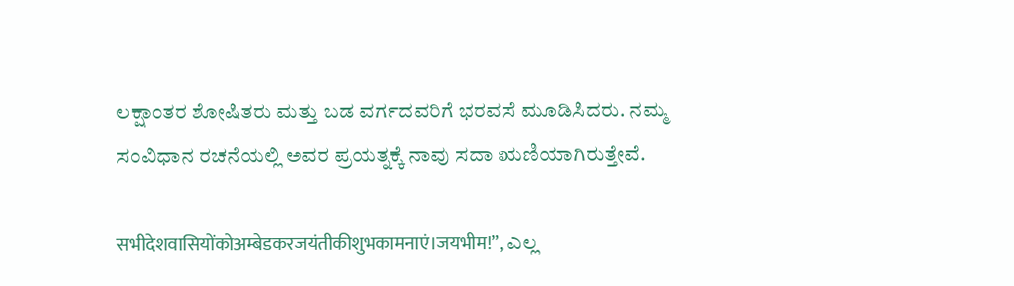ಲಕ್ಷಾಂತರ ಶೋಷಿತರು ಮತ್ತು ಬಡ ವರ್ಗದವರಿಗೆ ಭರವಸೆ ಮೂಡಿಸಿದರು. ನಮ್ಮ ಸಂವಿಧಾನ ರಚನೆಯಲ್ಲಿ ಅವರ ಪ್ರಯತ್ನಕ್ಕೆ ನಾವು ಸದಾ ಋಣಿಯಾಗಿರುತ್ತೇವೆ.

सभीदेशवासियोंकोअम्बेडकरजयंतीकीशुभकामनाएं।जयभीम!”, ಎಲ್ಲ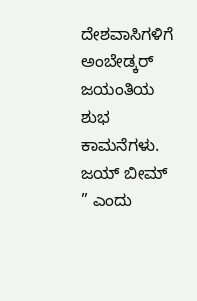ದೇಶವಾಸಿಗಳಿಗೆ ಅಂಬೇಡ್ಕರ್ ಜಯಂತಿಯ ಶುಭ ಕಾಮನೆಗಳು. ಜಯ್ ಬೀಮ್ ” ಎಂದು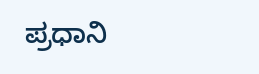ಪ್ರಧಾನಿ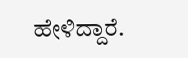ಹೇಳಿದ್ದಾರೆ.